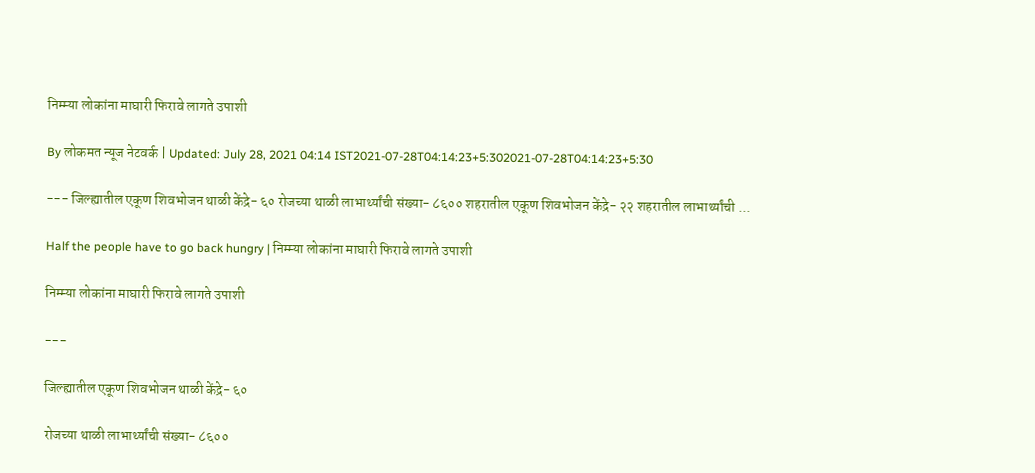निम्म्या लोकांना माघारी फिरावे लागते उपाशी

By लोकमत न्यूज नेटवर्क | Updated: July 28, 2021 04:14 IST2021-07-28T04:14:23+5:302021-07-28T04:14:23+5:30

--- जिल्ह्यातील एकूण शिवभोजन थाळी केंद्रे- ६० रोजच्या थाळी लाभार्थ्यांची संख्या- ८६०० शहरातील एकूण शिवभोजन केंद्रे- २२ शहरातील लाभार्थ्यांची ...

Half the people have to go back hungry | निम्म्या लोकांना माघारी फिरावे लागते उपाशी

निम्म्या लोकांना माघारी फिरावे लागते उपाशी

---

जिल्ह्यातील एकूण शिवभोजन थाळी केंद्रे- ६०

रोजच्या थाळी लाभार्थ्यांची संख्या- ८६००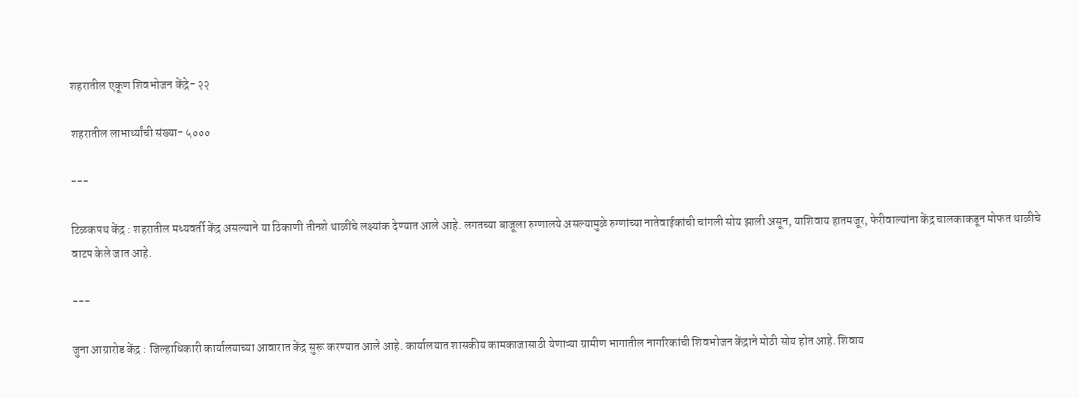शहरातील एकूण शिवभोजन केंद्रे- २२

शहरातील लाभार्थ्यांची संख्या- ५०००

---

टिळकपथ केंद्र : शहरातील मध्यवर्ती केंद्र असल्याने या ठिकाणी तीनशे थाळींचे लक्ष्यांक देण्यात आले आहे. लगतच्या बाजूला रुग्णालये असल्यामुळे रुग्णांच्या नातेवाईकांची चांगली सोय झाली असून, याशिवाय हातमजूर, फेरीवाल्यांना केंद्र चालकाकडून मोफत थाळीचे वाटप केले जात आहे.

---

जुना आग्रारोड केंद्र : जिल्हाधिकारी कार्यालयाच्या आवारात केंद्र सुरू करण्यात आले आहे. कार्यालयात शासकीय कामकाजासाठी येणाऱ्या ग्रामीण भागातील नागरिकांची शिवभोजन केंद्राने मोठी सोय होत आहे. शिवाय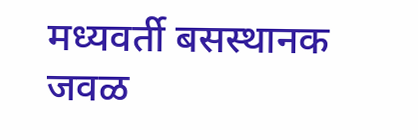मध्यवर्ती बसस्थानक जवळ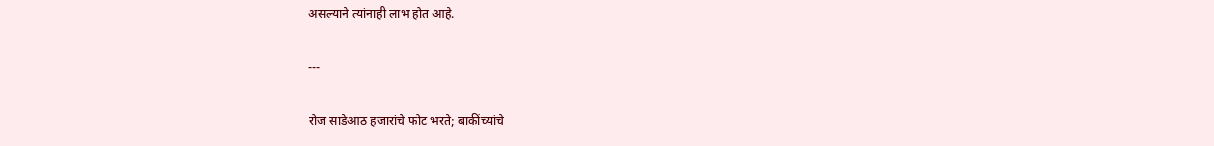असल्याने त्यांनाही लाभ होत आहे.

---

रोज साडेआठ हजारांचे फोट भरते; बाकींच्यांचे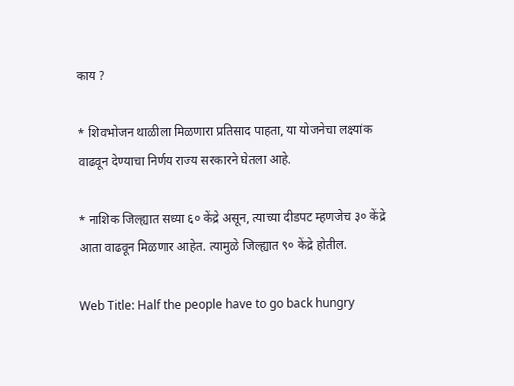काय ?

* शिवभोजन थाळीला मिळणारा प्रतिसाद पाहता, या योजनेचा लक्ष्यांक वाढवून देण्याचा निर्णय राज्य सरकारने घेतला आहे.

* नाशिक जिल्ह्यात सध्या ६० केंद्रे असून, त्याच्या दीडपट म्हणजेच ३० केंद्रे आता वाढवून मिळणार आहेत. त्यामुळे जिल्ह्यात ९० केंद्रे होतील.

Web Title: Half the people have to go back hungry